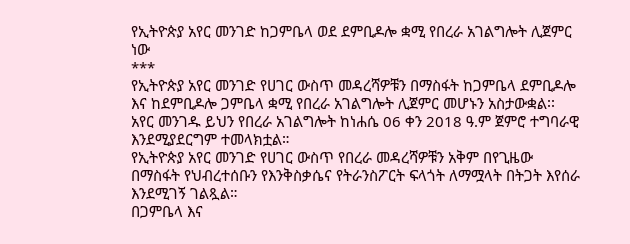የኢትዮጵያ አየር መንገድ ከጋምቤላ ወደ ደምቢዶሎ ቋሚ የበረራ አገልግሎት ሊጀምር ነው
***
የኢትዮጵያ አየር መንገድ የሀገር ውስጥ መዳረሻዎቹን በማስፋት ከጋምቤላ ደምቢዶሎ እና ከደምቢዶሎ ጋምቤላ ቋሚ የበረራ አገልግሎት ሊጀምር መሆኑን አስታውቋል፡፡
አየር መንገዱ ይህን የበረራ አገልግሎት ከነሐሴ 06 ቀን 2018 ዓ.ም ጀምሮ ተግባራዊ እንደሚያደርግም ተመላክቷል።
የኢትዮጵያ አየር መንገድ የሀገር ውስጥ የበረራ መዳረሻዎቹን አቅም በየጊዜው በማስፋት የህብረተሰቡን የእንቅስቃሴና የትራንስፖርት ፍላጎት ለማሟላት በትጋት እየሰራ እንደሚገኝ ገልጿል።
በጋምቤላ እና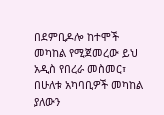በደምቢዶሎ ከተሞች መካከል የሚጀመረው ይህ አዲስ የበረራ መስመር፣ በሁለቱ አካባቢዎች መካከል ያለውን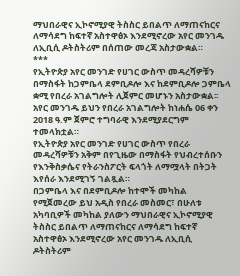ማህበራዊና ኢኮኖሚያዊ ትስስር ይበልጥ ለማጠናከርና ለማሳደግ ከፍተኛ አስተዋፅኦ እንደሚኖረው አየር መንገዱ ለኢቢሲ ዶትስትሪም በሰጠው መረጃ አስታውቋል።
***
የኢትዮጵያ አየር መንገድ የሀገር ውስጥ መዳረሻዎቹን በማስፋት ከጋምቤላ ደምቢዶሎ እና ከደምቢዶሎ ጋምቤላ ቋሚ የበረራ አገልግሎት ሊጀምር መሆኑን አስታውቋል፡፡
አየር መንገዱ ይህን የበረራ አገልግሎት ከነሐሴ 06 ቀን 2018 ዓ.ም ጀምሮ ተግባራዊ እንደሚያደርግም ተመላክቷል።
የኢትዮጵያ አየር መንገድ የሀገር ውስጥ የበረራ መዳረሻዎቹን አቅም በየጊዜው በማስፋት የህብረተሰቡን የእንቅስቃሴና የትራንስፖርት ፍላጎት ለማሟላት በትጋት እየሰራ እንደሚገኝ ገልጿል።
በጋምቤላ እና በደምቢዶሎ ከተሞች መካከል የሚጀመረው ይህ አዲስ የበረራ መስመር፣ በሁለቱ አካባቢዎች መካከል ያለውን ማህበራዊና ኢኮኖሚያዊ ትስስር ይበልጥ ለማጠናከርና ለማሳደግ ከፍተኛ አስተዋፅኦ እንደሚኖረው አየር መንገዱ ለኢቢሲ ዶትስትሪም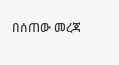በሰጠው መረጃ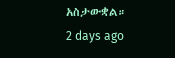አስታውቋል።
2 days ago